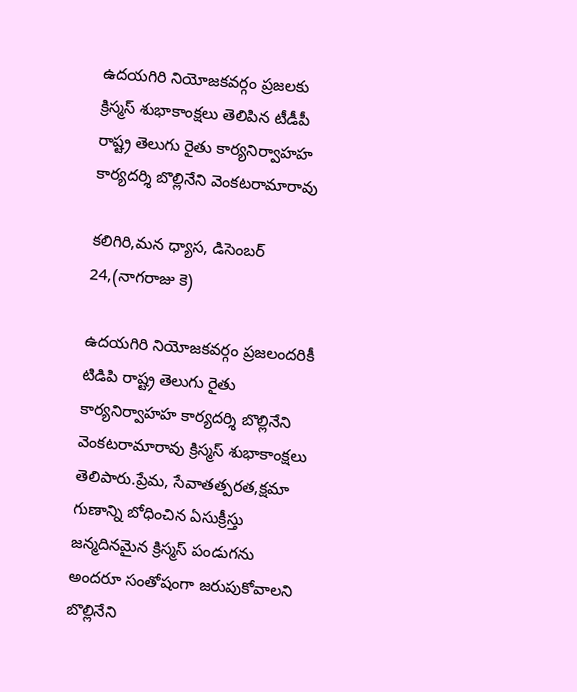ఉదయగిరి నియోజకవర్గం ప్రజలకు క్రిస్మస్ శుభాకాంక్షలు తెలిపిన టీడీపీ రాష్ట్ర తెలుగు రైతు కార్యనిర్వాహహ కార్యదర్శి బొల్లినేని వెంకటరామారావు

కలిగిరి,మన ధ్యాస, డిసెంబర్ 24,(నాగరాజు కె)

ఉదయగిరి నియోజకవర్గం ప్రజలందరికీ టిడిపి రాష్ట్ర తెలుగు రైతు కార్యనిర్వాహహ కార్యదర్శి బొల్లినేని వెంకటరామారావు క్రిస్మస్ శుభాకాంక్షలు తెలిపారు.ప్రేమ, సేవాతత్పరత,క్షమా గుణాన్ని బోధించిన ఏసుక్రీస్తు జన్మదినమైన క్రిస్మస్‌ పండుగను అందరూ సంతోషంగా జరుపుకోవాలని బొల్లినేని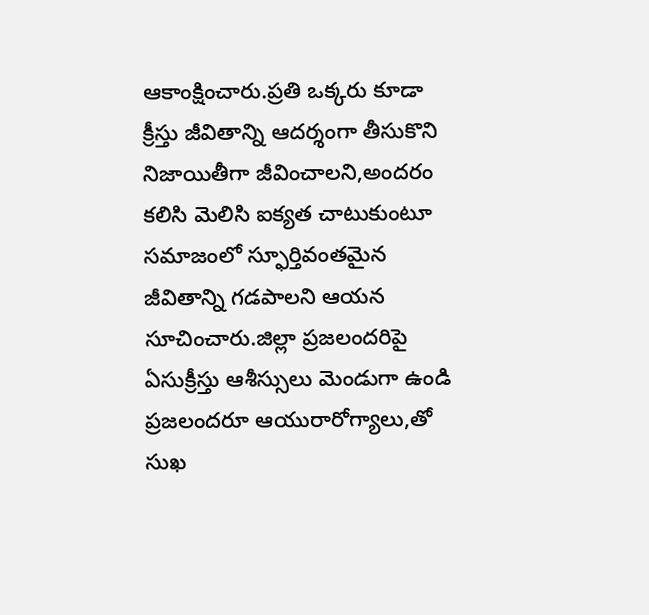ఆకాంక్షించారు.ప్రతి ఒక్కరు కూడా క్రీస్తు జీవితాన్ని ఆదర్శంగా తీసుకొని నిజాయితీగా జీవించాలని,అందరం కలిసి మెలిసి ఐక్యత చాటుకుంటూ సమాజంలో స్ఫూర్తివంతమైన జీవితాన్ని గడపాలని ఆయన సూచించారు.జిల్లా ప్రజలందరిపై ఏసుక్రీస్తు ఆశీస్సులు మెండుగా ఉండి ప్రజలందరూ ఆయురారోగ్యాలు,తో సుఖ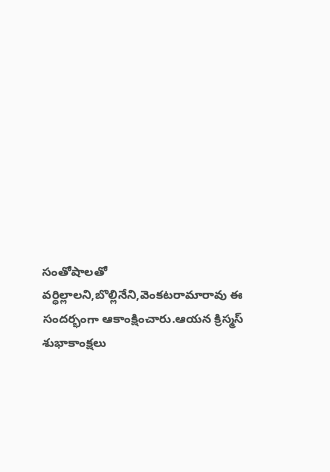సంతోషాలతో వర్ధిల్లాలని,బొల్లినేని,వెంకటరామారావు ఈ సందర్భంగా ఆకాంక్షించారు.ఆయన క్రిస్మస్ శుభాకాంక్షలు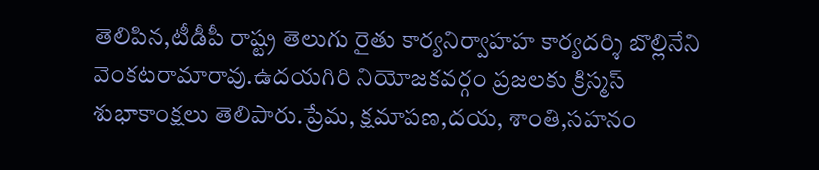తెలిపిన,టీడీపీ రాష్ట్ర తెలుగు రైతు కార్యనిర్వాహహ కార్యదర్శి బొల్లినేని వెంకటరామారావు.ఉదయగిరి నియోజకవర్గం ప్రజలకు క్రిస్మస్ శుభాకాంక్షలు తెలిపారు.ప్రేమ, క్షమాపణ,దయ, శాంతి,సహనం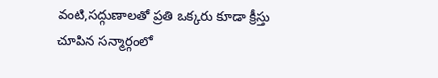వంటి,సద్గుణాలతో ప్రతి ఒక్కరు కూడా క్రీస్తు చూపిన సన్మార్గంలో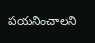పయనించాలని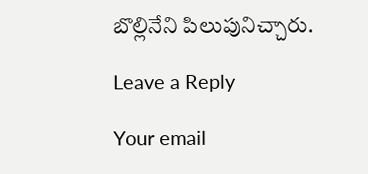బొల్లినేని పిలుపునిచ్చారు.

Leave a Reply

Your email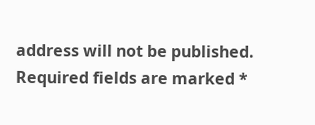address will not be published. Required fields are marked *